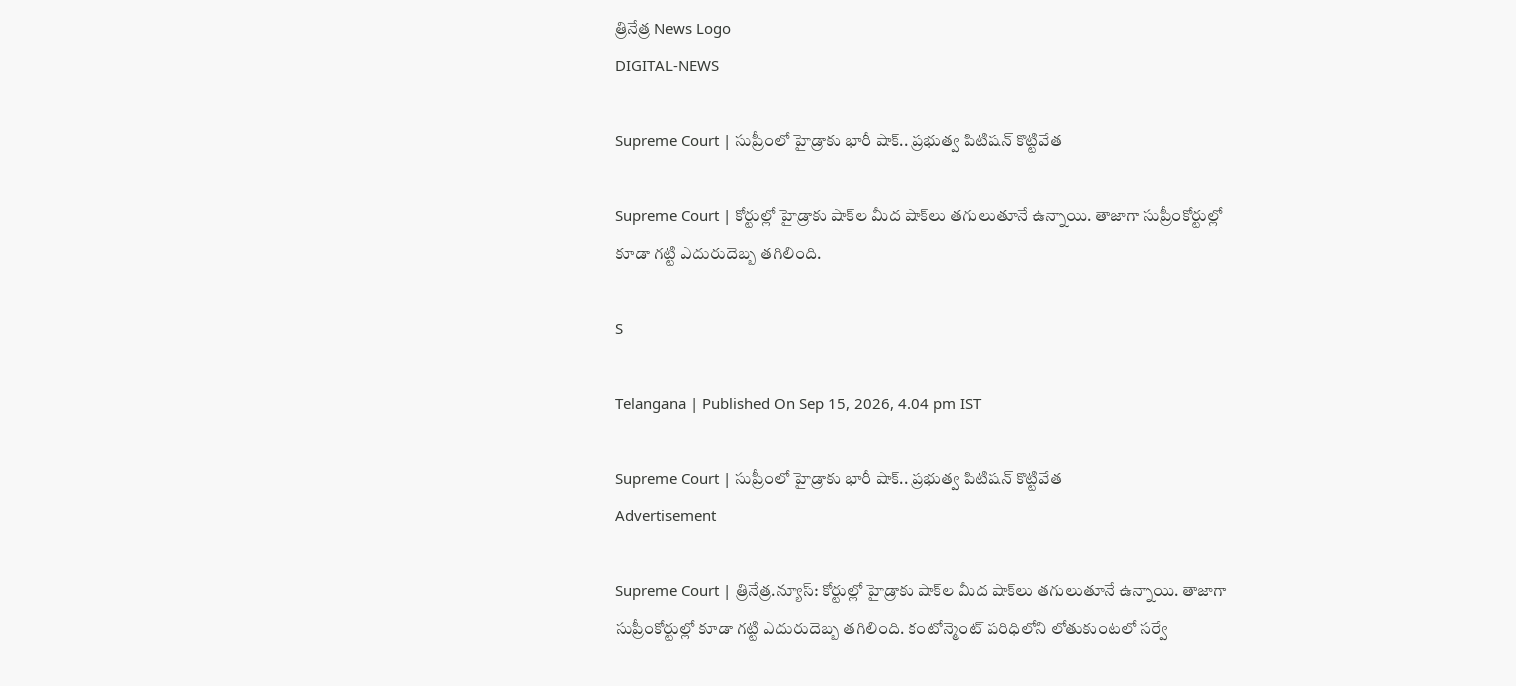త్రినేత్ర News Logo
DIGITAL-NEWS

Supreme Court | సుప్రీంలో హైడ్రాకు భారీ షాక్.. ప్ర‌భుత్వ పిటిష‌న్ కొట్టివేత‌

Supreme Court | కోర్టుల్లో హైడ్రాకు షాక్‌ల మీద షాక్‌లు త‌గులుతూనే ఉన్నాయి. తాజాగా సుప్రీంకోర్టుల్లో కూడా గ‌ట్టి ఎదురుదెబ్బ త‌గిలింది.

S

Telangana | Published On Sep 15, 2026, 4.04 pm IST

Supreme Court | సుప్రీంలో హైడ్రాకు భారీ షాక్.. ప్ర‌భుత్వ పిటిష‌న్ కొట్టివేత‌
Advertisement

Supreme Court | త్రినేత్ర‌.న్యూస్‌: కోర్టుల్లో హైడ్రాకు షాక్‌ల మీద షాక్‌లు త‌గులుతూనే ఉన్నాయి. తాజాగా సుప్రీంకోర్టుల్లో కూడా గ‌ట్టి ఎదురుదెబ్బ త‌గిలింది. కంటోన్మెంట్ ప‌రిధిలోని లోతుకుంటలో సర్వే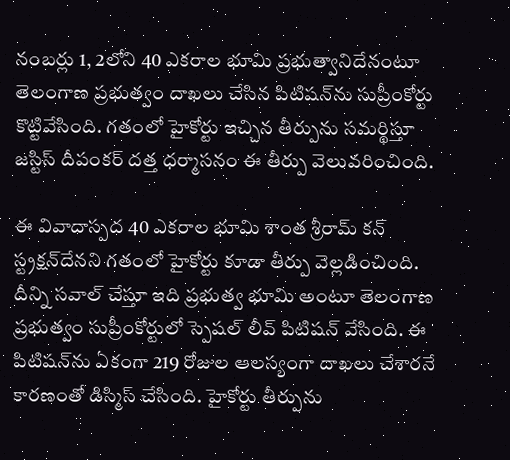నంబర్లు 1, 2లోని 40 ఎకరాల భూమి ప్రభుత్వానిదేనంటూ తెలంగాణ ప్రభుత్వం దాఖలు చేసిన పిటిషన్‌ను సుప్రీంకోర్టు కొట్టివేసింది. గ‌తంలో హైకోర్టు ఇచ్చిన తీర్పును స‌మ‌ర్థిస్తూ జస్టిస్ దీపంకర్ దత్త ధర్మాసనం ఈ తీర్పు వెలువరించింది.

ఈ వివాదాస్పద 40 ఎకరాల భూమి శాంత శ్రీరామ్ కన్‌ స్ట్రక్షన్‌దేనని గతంలో హైకోర్టు కూడా తీర్పు వెల్ల‌డించింది. దీన్ని సవాల్ చేస్తూ ఇది ప్రభుత్వ భూమి అంటూ తెలంగాణ ప్రభుత్వం సుప్రీంకోర్టులో స్పెషల్ లీవ్ పిటిషన్ వేసింది. ఈ పిటిషన్‌ను ఏకంగా 219 రోజుల ఆలస్యంగా దాఖలు చేశారనే కారణంతో డిస్మిస్ చేసింది. హైకోర్టు తీర్పును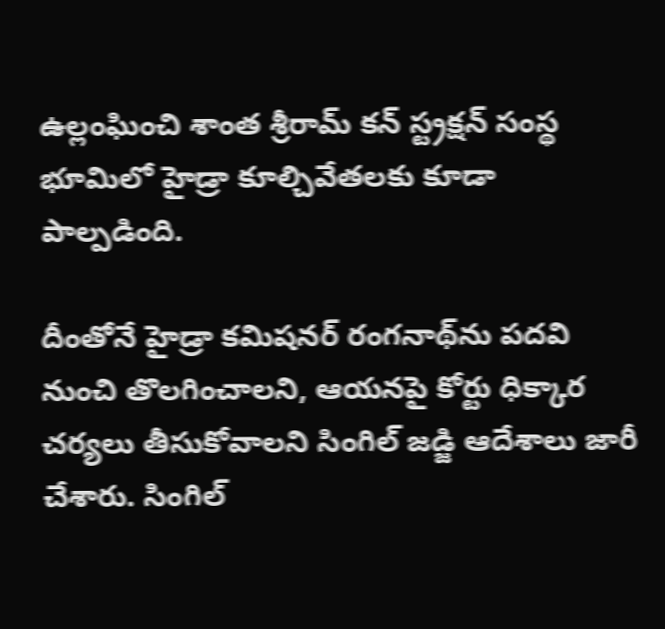ఉల్లంఘించి శాంత శ్రీరామ్ కన్‌ స్ట్రక్షన్‌ సంస్థ భూమిలో హైడ్రా కూల్చివేతలకు కూడా పాల్పడింది.

దీంతోనే హైడ్రా కమిషనర్ రంగనాథ్‌ను పదవి నుంచి తొలగించాలని, ఆయనపై కోర్టు ధిక్కార చర్యలు తీసుకోవాలని సింగిల్ జడ్జి ఆదేశాలు జారీ చేశారు. సింగిల్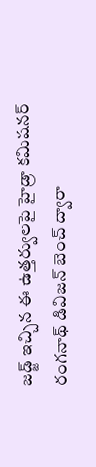జడ్జ్ ఇచ్చిన ఈ ఉత్తర్వులపై హైడ్రా కమిషనర్ రంగనాథ్ డివిజన్ బెంచ్ ద్వారా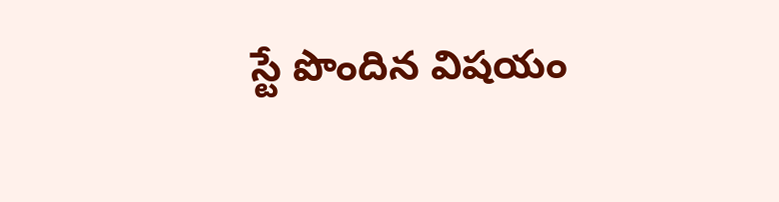స్టే పొందిన విష‌యం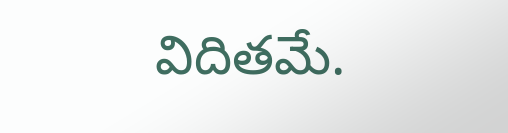విదిత‌మే.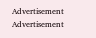Advertisement
Advertisement